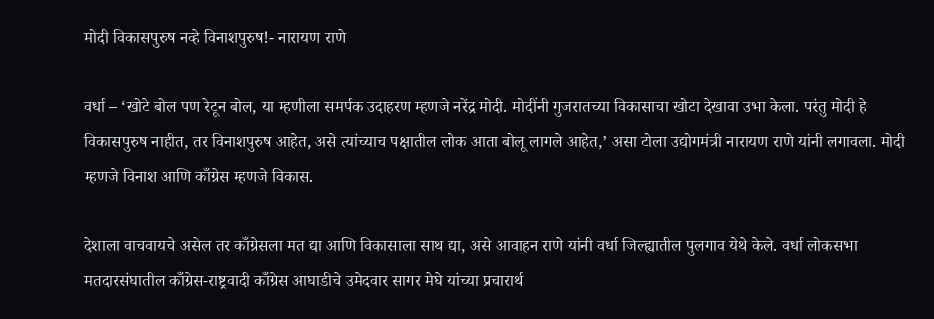मोदी विकासपुरुष नव्हे विनाशपुरुष!- नारायण राणे

वर्धा – ‘खोटे बोल पण रेटून बोल, या म्हणीला समर्पक उदाहरण म्हणजे नरेंद्र मोदी. मोदींनी गुजरातच्या विकासाचा खोटा देखावा उभा केला. परंतु मोदी हे विकासपुरुष नाहीत, तर विनाशपुरुष आहेत, असे त्यांच्याच पक्षातील लोक आता बोलू लागले आहेत,’ असा टोला उद्योगमंत्री नारायण राणे यांनी लगावला. मोदी म्हणजे विनाश आणि काँग्रेस म्हणजे विकास.

देशाला वाचवायचे असेल तर काँग्रेसला मत द्या आणि विकासाला साथ द्या, असे आवाहन राणे यांनी वर्धा जिल्ह्यातील पुलगाव येथे केले. वर्धा लोकसभा मतदारसंघातील काँग्रेस-राष्ट्रवादी काँग्रेस आघाडीचे उमेदवार सागर मेघे यांच्या प्रचारार्थ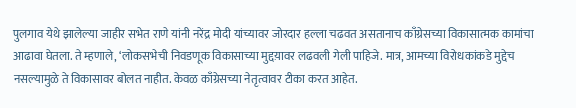पुलगाव येथे झालेल्या जाहीर सभेत राणे यांनी नरेंद्र मोदी यांच्यावर जोरदार हल्ला चढवत असतानाच काँग्रेसच्या विकासात्मक कामांचा आढावा घेतला. ते म्हणाले, ‘लोकसभेची निवडणूक विकासाच्या मुद्दय़ावर लढवली गेली पाहिजे. मात्र, आमच्या विरोधकांकडे मुद्देच नसल्यामुळे ते विकासावर बोलत नाहीत. केवळ काँग्रेसच्या नेतृत्वावर टीका करत आहेत.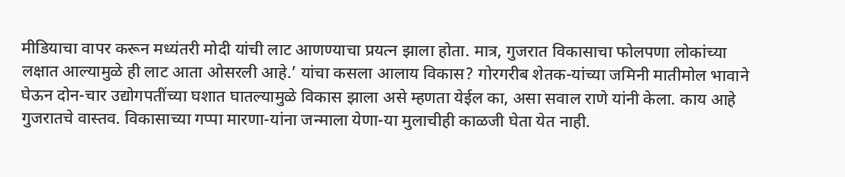मीडियाचा वापर करून मध्यंतरी मोदी यांची लाट आणण्याचा प्रयत्न झाला होता. मात्र, गुजरात विकासाचा फोलपणा लोकांच्या लक्षात आल्यामुळे ही लाट आता ओसरली आहे.’ यांचा कसला आलाय विकास? गोरगरीब शेतक-यांच्या जमिनी मातीमोल भावाने घेऊन दोन-चार उद्योगपतींच्या घशात घातल्यामुळे विकास झाला असे म्हणता येईल का, असा सवाल राणे यांनी केला. काय आहे गुजरातचे वास्तव. विकासाच्या गप्पा मारणा-यांना जन्माला येणा-या मुलाचीही काळजी घेता येत नाही.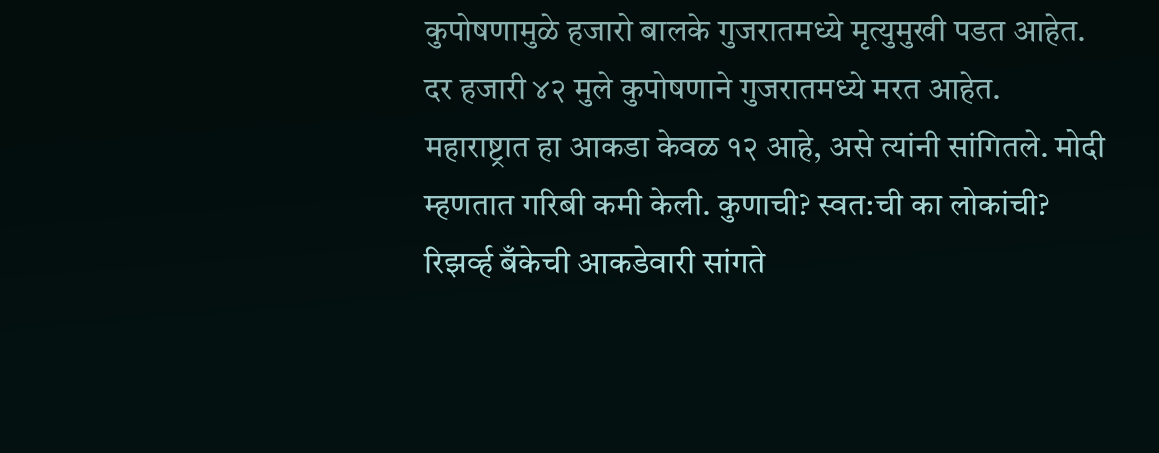कुपोषणामुळे हजारो बालके गुजरातमध्ये मृत्युमुखी पडत आहेत. दर हजारी ४२ मुले कुपोषणाने गुजरातमध्ये मरत आहेत. महाराष्ट्रात हा आकडा केवळ १२ आहे, असे त्यांनी सांगितले. मोदी म्हणतात गरिबी कमी केली. कुणाची? स्वत:ची का लोकांची? रिझव्‍‌र्ह बँकेची आकडेवारी सांगते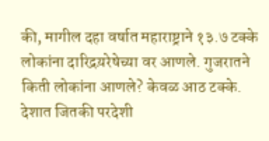की, मागील दहा वर्षात महाराष्ट्राने १३.७ टक्के लोकांना दारिद्रय़रेषेच्या वर आणले. गुजरातने किती लोकांना आणले? केवळ आठ टक्के. देशात जितकी परदेशी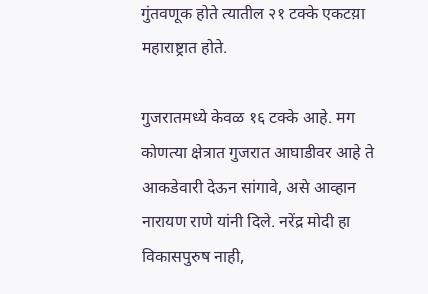गुंतवणूक होते त्यातील २१ टक्के एकटय़ा महाराष्ट्रात होते.

गुजरातमध्ये केवळ १६ टक्के आहे. मग कोणत्या क्षेत्रात गुजरात आघाडीवर आहे ते आकडेवारी देऊन सांगावे, असे आव्हान नारायण राणे यांनी दिले. नरेंद्र मोदी हा विकासपुरुष नाही,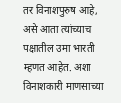तर विनाशपुरुष आहे, असे आता त्यांच्याच पक्षातील उमा भारती म्हणत आहेत. अशा विनाशकारी माणसाच्या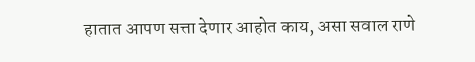हातात आपण सत्ता देणार आहोत काय, असा सवाल राणे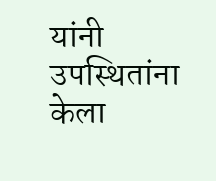यांनी उपस्थितांना केला